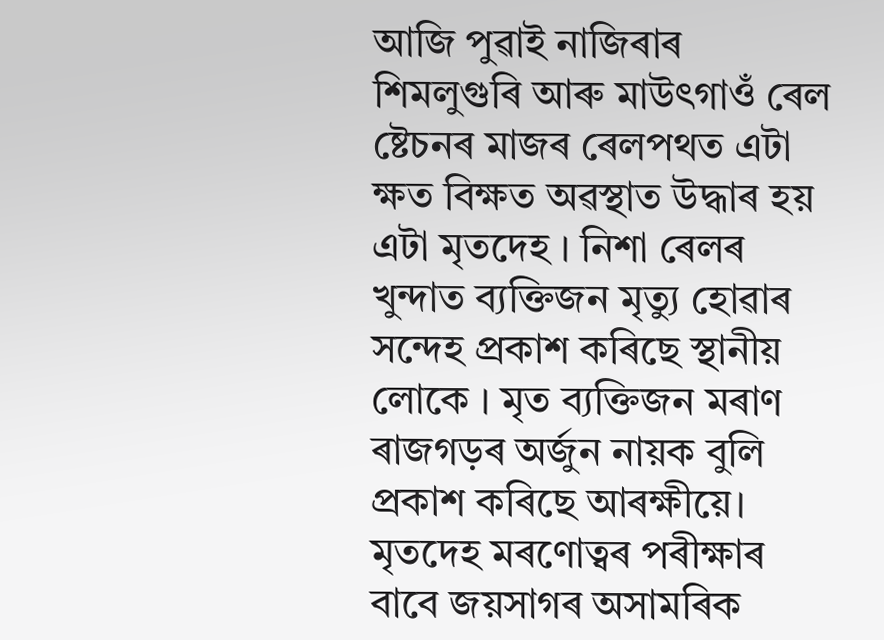আজি পুৱাই নাজিৰাৰ শিমলুগুৰি আৰু মাউৎগাওঁ ৰেল ষ্টেচনৰ মাজৰ ৰেলপথত এটা ক্ষত বিক্ষত অৱস্থাত উদ্ধাৰ হয় এটা মৃতদেহ । নিশা ৰেলৰ খুন্দাত ব্যক্তিজন মৃত্যু হোৱাৰ সন্দেহ প্ৰকাশ কৰিছে স্থানীয় লোকে । মৃত ব্যক্তিজন মৰাণ ৰাজগড়ৰ অৰ্জুন নায়ক বুলি প্ৰকাশ কৰিছে আৰক্ষীয়ে। মৃতদেহ মৰণোত্বৰ পৰীক্ষাৰ বাবে জয়সাগৰ অসামৰিক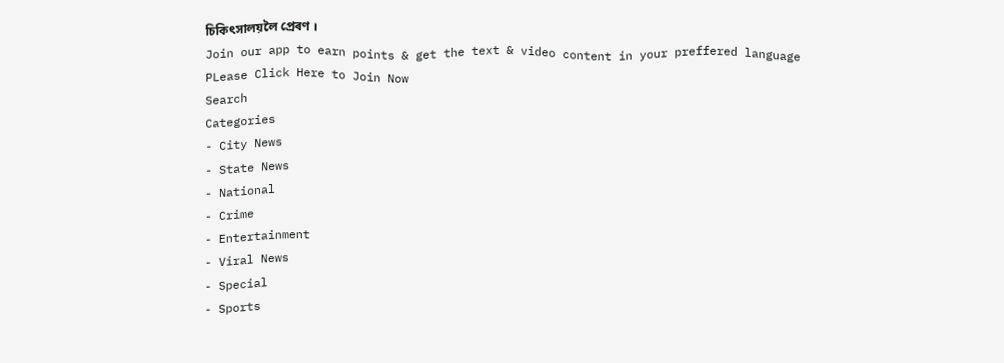চিকিৎসালয়লৈ প্ৰেৰণ ।
Join our app to earn points & get the text & video content in your preffered language
PLease Click Here to Join Now
Search
Categories
- City News
- State News
- National
- Crime
- Entertainment
- Viral News
- Special
- Sports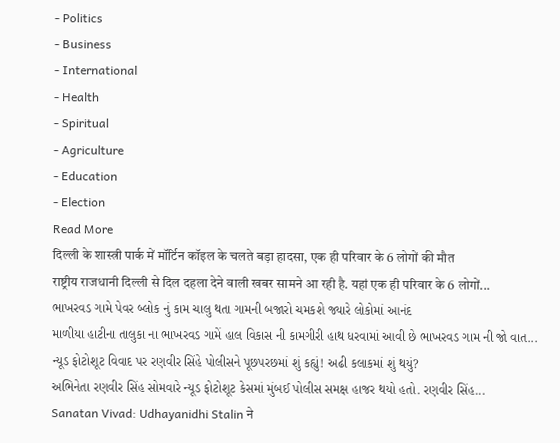- Politics
- Business
- International
- Health
- Spiritual
- Agriculture
- Education
- Election
Read More
दिल्ली के शास्त्री पार्क में मॉर्टिन कॉइल के चलते बड़ा हादसा, एक ही परिवार के 6 लोगों की मौत
राष्ट्रीय राजधानी दिल्ली से दिल दहला देने वाली खबर सामने आ रही है. यहां एक ही परिवार के 6 लोगों...
ભાખરવડ ગામે પેવર બ્લોક નું કામ ચાલુ થતા ગામની બજારો ચમકશે જ્યારે લોકોમાં આનંદ
માળીયા હાટીના તાલુકા ના ભાખરવડ ગામેં હાલ વિકાસ ની કામગીરી હાથ ધરવામાં આવી છે ભાખરવડ ગામ ની જો વાત...
ન્યૂડ ફોટોશૂટ વિવાદ પર રણવીર સિંહે પોલીસને પૂછપરછમાં શું કહ્યું! અઢી કલાકમાં શું થયું?
અભિનેતા રણવીર સિંહ સોમવારે ન્યૂડ ફોટોશૂટ કેસમાં મુંબઈ પોલીસ સમક્ષ હાજર થયો હતો. રણવીર સિંહ...
Sanatan Vivad: Udhayanidhi Stalin ने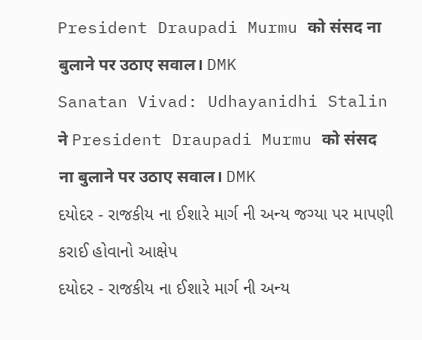President Draupadi Murmu को संसद ना बुलाने पर उठाए सवाल। DMK
Sanatan Vivad: Udhayanidhi Stalin ने President Draupadi Murmu को संसद ना बुलाने पर उठाए सवाल। DMK
દયોદર - રાજકીય ના ઈશારે માર્ગ ની અન્ય જગ્યા પર માપણી કરાઈ હોવાનો આક્ષેપ
દયોદર - રાજકીય ના ઈશારે માર્ગ ની અન્ય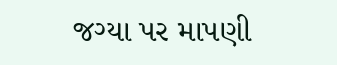જગ્યા પર માપણી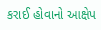કરાઈ હોવાનો આક્ષેપ